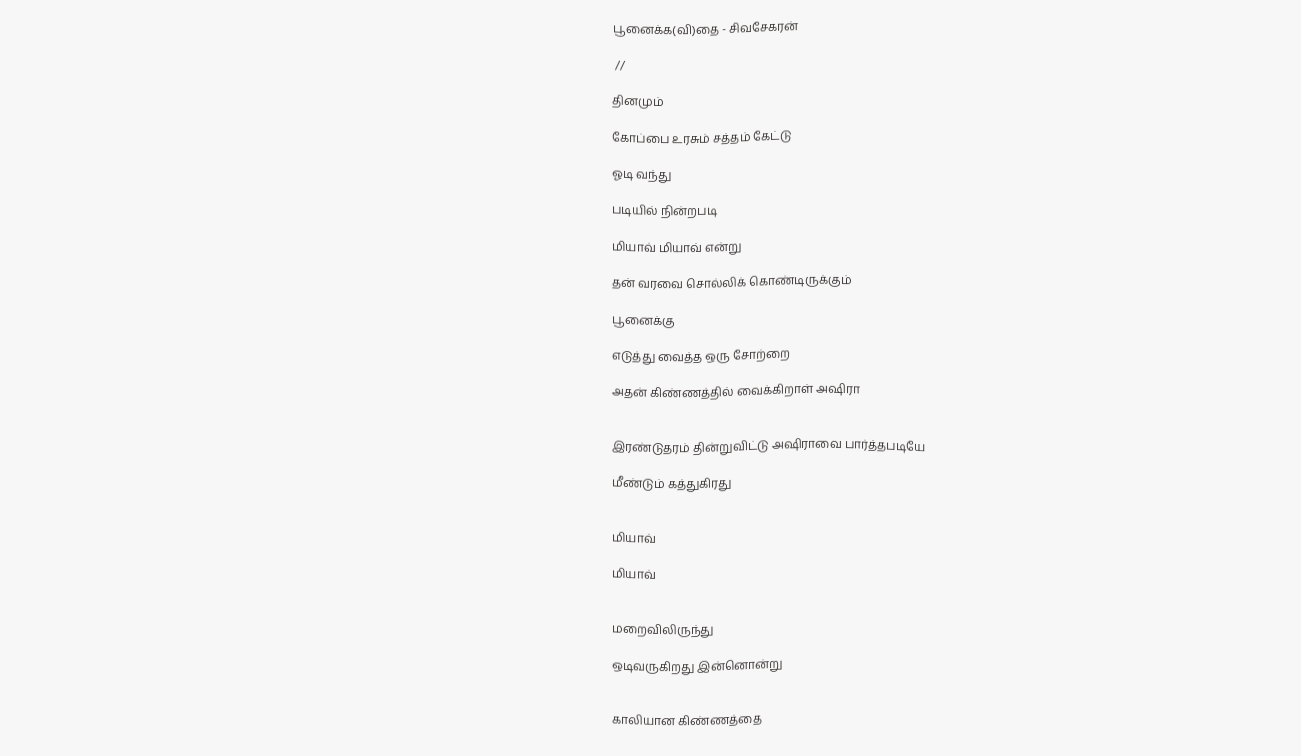பூனைக்க(வி)தை - சிவசேகரன்

 //

தினமும்

கோப்பை உரசும் சத்தம் கேட்டு

ஓடி வந்து

படியில் நின்றபடி

மியாவ் மியாவ் என்று

தன் வரவை சொல்லிக் கொண்டிருக்கும்

பூனைக்கு

எடுத்து வைத்த ஒரு சோற்றை

அதன் கிண்ணத்தில் வைக்கிறாள் அஷிரா


இரண்டுதரம் தின்றுவிட்டு அஷிராவை பார்த்தபடியே

மீண்டும் கத்துகிரது


மியாவ்

மியாவ்


மறைவிலிருந்து

ஒடிவருகிறது இன்னொன்று


காலியான கிண்ணத்தை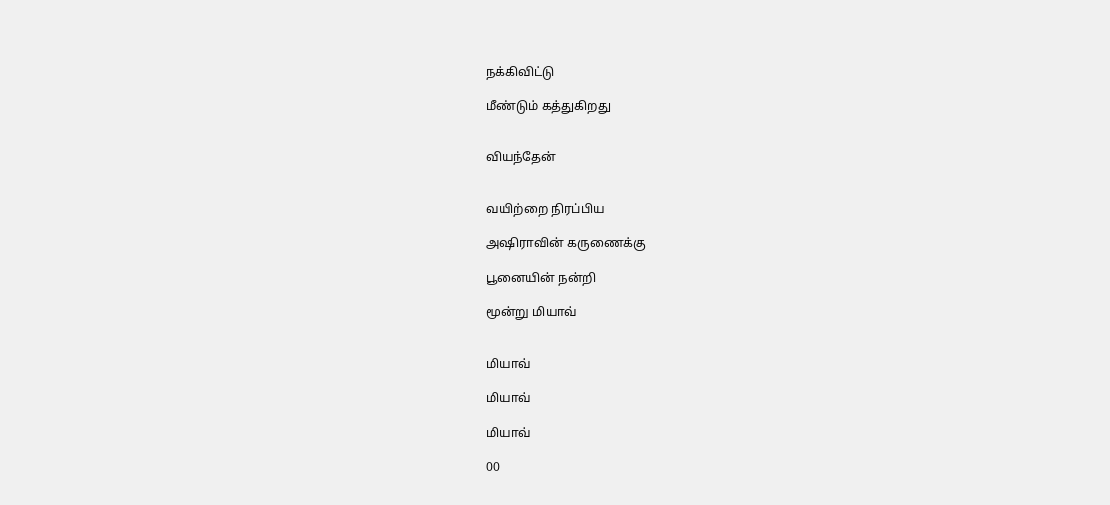நக்கிவிட்டு

மீண்டும் கத்துகிறது


வியந்தேன்


வயிற்றை நிரப்பிய

அஷிராவின் கருணைக்கு

பூனையின் நன்றி

மூன்று மியாவ்


மியாவ்

மியாவ்

மியாவ்

00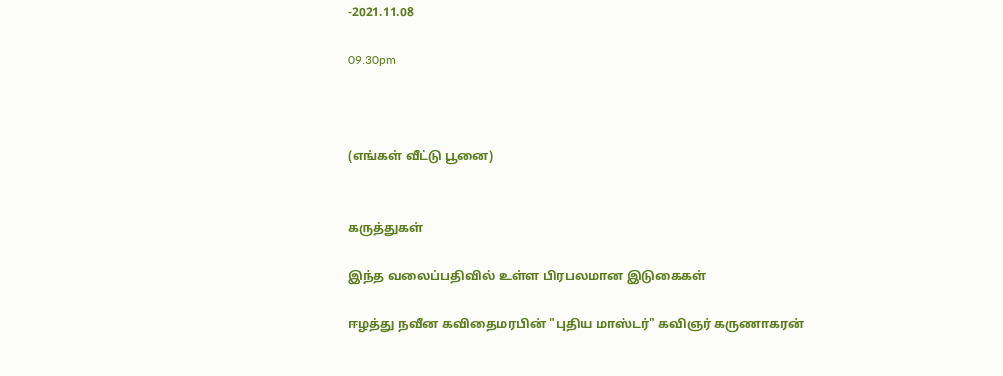-2021.11.08

09.30pm



(எங்கள் வீட்டு பூனை)


கருத்துகள்

இந்த வலைப்பதிவில் உள்ள பிரபலமான இடுகைகள்

ஈழத்து நவீன கவிதைமரபின் "புதிய மாஸ்டர்" கவிஞர் கருணாகரன்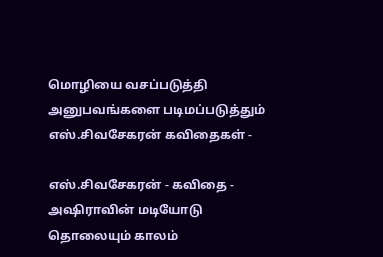மொழியை வசப்படுத்தி அனுபவங்களை படிமப்படுத்தும் எஸ்.சிவசேகரன் கவிதைகள் -

எஸ்.சிவசேகரன் - கவிதை - அஷிராவின் மடியோடு தொலையும் காலம்